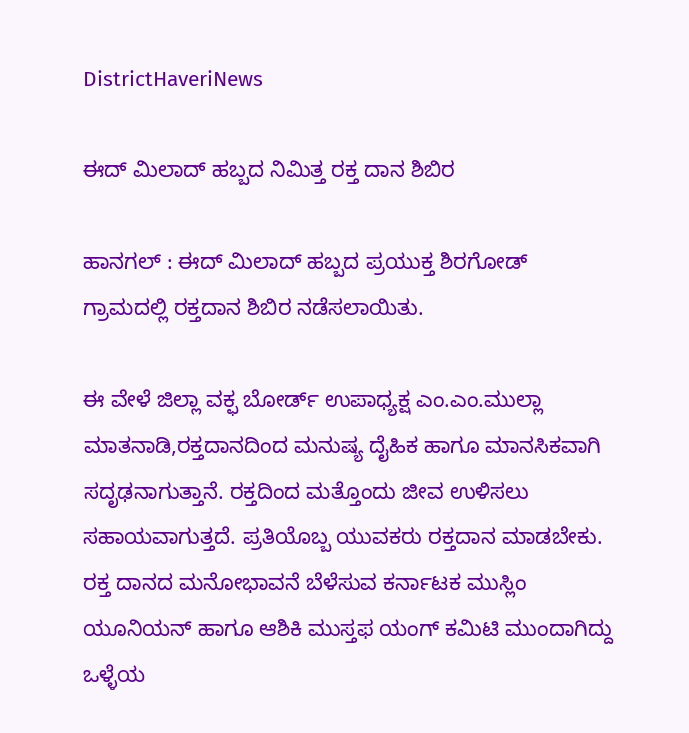DistrictHaveriNews

ಈದ್ ಮಿಲಾದ್ ಹಬ್ಬದ ನಿಮಿತ್ತ ರಕ್ತ ದಾನ ಶಿಬಿರ

ಹಾನಗಲ್ : ಈದ್ ಮಿಲಾದ್ ಹಬ್ಬದ ಪ್ರಯುಕ್ತ ಶಿರಗೋಡ್ ಗ್ರಾಮದಲ್ಲಿ ರಕ್ತದಾನ ಶಿಬಿರ ನಡೆಸಲಾಯಿತು.

ಈ ವೇಳೆ ಜಿಲ್ಲಾ ವಕ್ಫ ಬೋರ್ಡ್ ಉಪಾಧ್ಯಕ್ಷ ಎಂ.ಎಂ.ಮುಲ್ಲಾ‌ ಮಾತನಾಡಿ,ರಕ್ತದಾನದಿಂದ ಮನುಷ್ಯ ದೈಹಿಕ ಹಾಗೂ ಮಾನಸಿಕವಾಗಿ ಸದೃಢನಾಗುತ್ತಾನೆ. ರಕ್ತದಿಂದ ಮತ್ತೊಂದು ಜೀವ ಉಳಿಸಲು ಸಹಾಯವಾಗುತ್ತದೆ. ಪ್ರತಿಯೊಬ್ಬ ಯುವಕರು ರಕ್ತದಾನ ಮಾಡಬೇಕು. ರಕ್ತ ದಾನದ ಮನೋಭಾವನೆ ಬೆಳೆಸುವ ಕರ್ನಾಟಕ ಮುಸ್ಲಿಂ ಯೂನಿಯನ್ ಹಾಗೂ ಆಶಿಕಿ ಮುಸ್ತಫ ಯಂಗ್ ಕಮಿಟಿ ಮುಂದಾಗಿದ್ದು ಒಳ್ಳೆಯ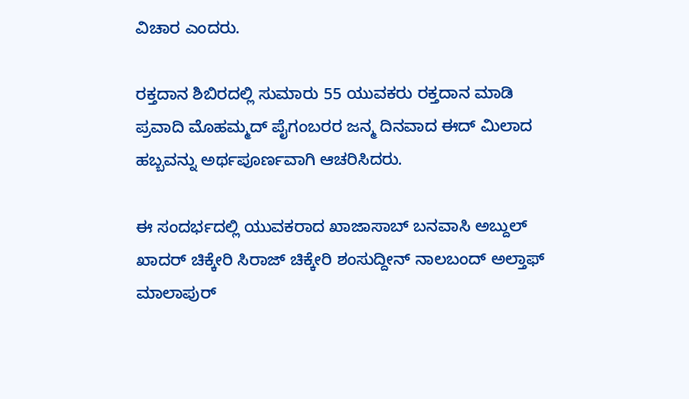ವಿಚಾರ ಎಂದರು.

ರಕ್ತದಾನ ಶಿಬಿರದಲ್ಲಿ ಸುಮಾರು 55 ಯುವಕರು ರಕ್ತದಾನ ಮಾಡಿ ಪ್ರವಾದಿ ಮೊಹಮ್ಮದ್ ಪೈಗಂಬರರ ಜನ್ಮ ದಿನವಾದ ಈದ್ ಮಿಲಾದ ಹಬ್ಬವನ್ನು ಅರ್ಥಪೂರ್ಣವಾಗಿ ಆಚರಿಸಿದರು.

ಈ ಸಂದರ್ಭದಲ್ಲಿ ಯುವಕರಾದ ಖಾಜಾಸಾಬ್ ಬನವಾಸಿ ಅಬ್ದುಲ್ ಖಾದರ್ ಚಿಕ್ಕೇರಿ ಸಿರಾಜ್ ಚಿಕ್ಕೇರಿ ಶಂಸುದ್ದೀನ್ ನಾಲಬಂದ್ ಅಲ್ತಾಫ್ ಮಾಲಾಪುರ್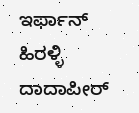ಇರ್ಫಾನ್ ಹಿರಳ್ಳಿ ದಾದಾಪೀರ್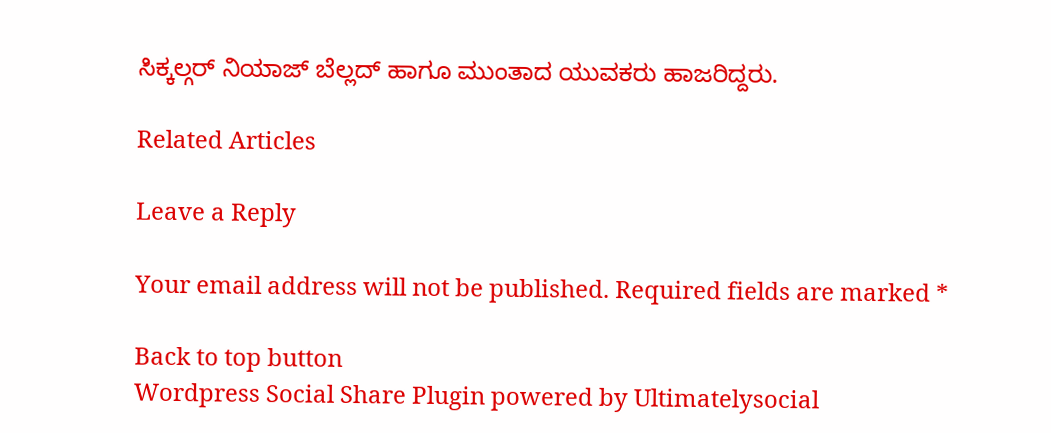ಸಿಕ್ಕಲ್ಗರ್ ನಿಯಾಜ್ ಬೆಲ್ಲದ್ ಹಾಗೂ ಮುಂತಾದ ಯುವಕರು ಹಾಜರಿದ್ದರು.

Related Articles

Leave a Reply

Your email address will not be published. Required fields are marked *

Back to top button
Wordpress Social Share Plugin powered by Ultimatelysocial